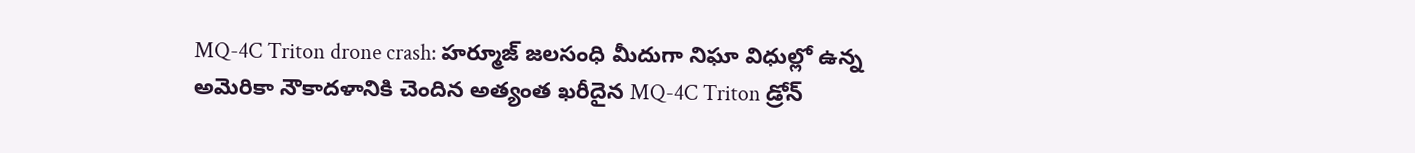MQ-4C Triton drone crash: హర్మూజ్ జలసంధి మీదుగా నిఘా విధుల్లో ఉన్న అమెరికా నౌకాదళానికి చెందిన అత్యంత ఖరీదైన MQ-4C Triton డ్రోన్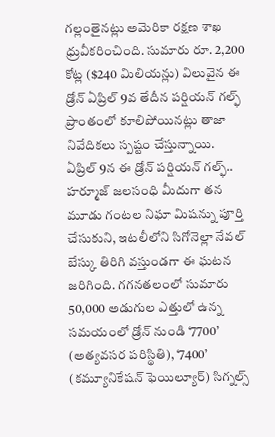గల్లంతైనట్లు అమెరికా రక్షణ శాఖ ధ్రువీకరించింది. సుమారు రూ. 2,200 కోట్ల ($240 మిలియన్లు) విలువైన ఈ డ్రోన్ ఏప్రిల్ 9వ తేదీన పర్షియన్ గల్ఫ్ ప్రాంతంలో కూలిపోయినట్లు తాజా నివేదికలు స్పష్టం చేస్తున్నాయి.
ఏప్రిల్ 9న ఈ డ్రోన్ పర్షియన్ గల్ఫ్.. హర్మూజ్ జలసంధి మీదుగా తన మూడు గంటల నిఘా మిషన్ను పూర్తి చేసుకుని, ఇటలీలోని సిగోనెల్లా నేవల్ బేస్కు తిరిగి వస్తుండగా ఈ ఘటన జరిగింది. గగనతలంలో సుమారు 50,000 అడుగుల ఎత్తులో ఉన్న సమయంలో డ్రోన్ నుండి ‘7700’ (అత్యవసర పరిస్థితి), ‘7400’ (కమ్యూనికేషన్ ఫెయిల్యూర్) సిగ్నల్స్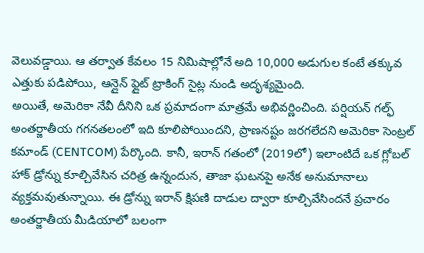వెలువడ్డాయి. ఆ తర్వాత కేవలం 15 నిమిషాల్లోనే అది 10,000 అడుగుల కంటే తక్కువ ఎత్తుకు పడిపోయి, ఆన్లైన్ ఫ్లైట్ ట్రాకింగ్ సైట్ల నుండి అదృశ్యమైంది.
అయితే, అమెరికా నేవీ దీనిని ఒక ప్రమాదంగా మాత్రమే అభివర్ణించింది. పర్షియన్ గల్ఫ్ అంతర్జాతీయ గగనతలంలో ఇది కూలిపోయిందని, ప్రాణనష్టం జరగలేదని అమెరికా సెంట్రల్ కమాండ్ (CENTCOM) పేర్కొంది. కానీ, ఇరాన్ గతంలో (2019లో) ఇలాంటిదే ఒక గ్లోబల్ హాక్ డ్రోన్ను కూల్చివేసిన చరిత్ర ఉన్నందున, తాజా ఘటనపై అనేక అనుమానాలు వ్యక్తమవుతున్నాయి. ఈ డ్రోన్ను ఇరాన్ క్షిపణి దాడుల ద్వారా కూల్చివేసిందనే ప్రచారం అంతర్జాతీయ మీడియాలో బలంగా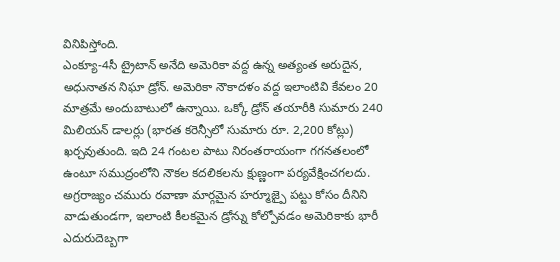వినిపిస్తోంది.
ఎంక్యూ-4సీ ట్రైటాన్ అనేది అమెరికా వద్ద ఉన్న అత్యంత అరుదైన, అధునాతన నిఘా డ్రోన్. అమెరికా నౌకాదళం వద్ద ఇలాంటివి కేవలం 20 మాత్రమే అందుబాటులో ఉన్నాయి. ఒక్కో డ్రోన్ తయారీకి సుమారు 240 మిలియన్ డాలర్లు (భారత కరెన్సీలో సుమారు రూ. 2,200 కోట్లు) ఖర్చవుతుంది. ఇది 24 గంటల పాటు నిరంతరాయంగా గగనతలంలో ఉంటూ సముద్రంలోని నౌకల కదలికలను క్షుణ్ణంగా పర్యవేక్షించగలదు. అగ్రరాజ్యం చమురు రవాణా మార్గమైన హర్మూజ్పై పట్టు కోసం దీనిని వాడుతుండగా, ఇలాంటి కీలకమైన డ్రోన్ను కోల్పోవడం అమెరికాకు భారీ ఎదురుదెబ్బగా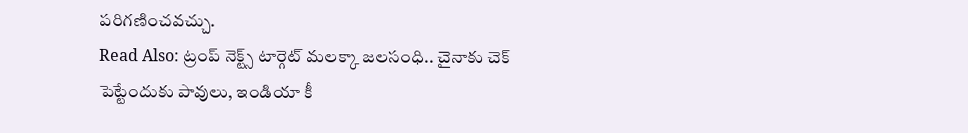పరిగణించవచ్చు.
Read Also: ట్రంప్ నెక్ట్స్ టార్గెట్ మలక్కా జలసంధి.. చైనాకు చెక్ పెట్టేందుకు పావులు, ఇండియా కీ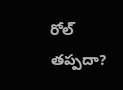రోల్ తప్పదా?